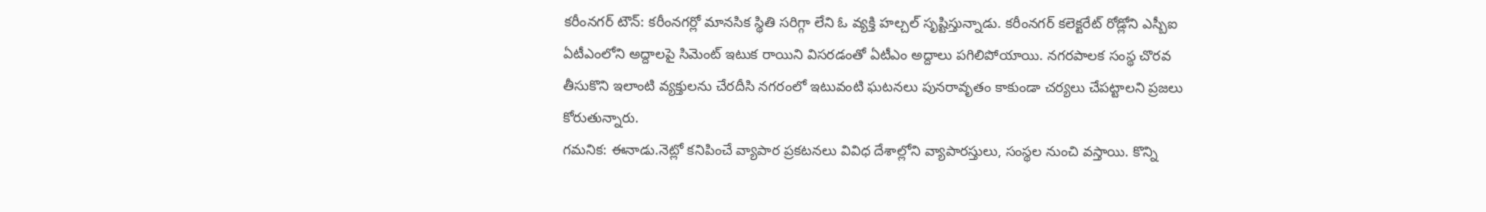కరీంనగర్ టౌన్: కరీంనగర్లో మానసిక స్థితి సరిగ్గా లేని ఓ వ్యక్తి హల్చల్ సృష్టిస్తున్నాడు. కరీంనగర్ కలెక్టరేట్ రోడ్లోని ఎస్బీఐ ఏటీఎంలోని అద్దాలపై సిమెంట్ ఇటుక రాయిని విసరడంతో ఏటీఎం అద్దాలు పగిలిపోయాయి. నగరపాలక సంస్థ చొరవ తీసుకొని ఇలాంటి వ్యక్తులను చేరదీసి నగరంలో ఇటువంటి ఘటనలు పునరావృతం కాకుండా చర్యలు చేపట్టాలని ప్రజలు కోరుతున్నారు.
గమనిక: ఈనాడు.నెట్లో కనిపించే వ్యాపార ప్రకటనలు వివిధ దేశాల్లోని వ్యాపారస్తులు, సంస్థల నుంచి వస్తాయి. కొన్ని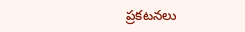ప్రకటనలు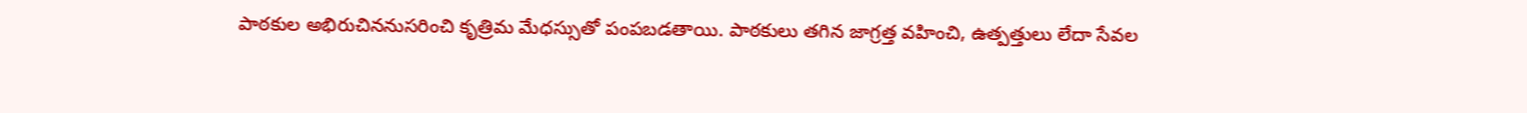పాఠకుల అభిరుచిననుసరించి కృత్రిమ మేధస్సుతో పంపబడతాయి. పాఠకులు తగిన జాగ్రత్త వహించి, ఉత్పత్తులు లేదా సేవల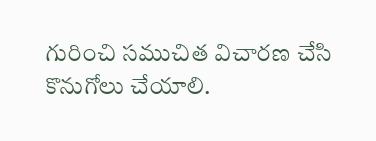గురించి సముచిత విచారణ చేసి కొనుగోలు చేయాలి.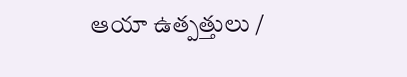ఆయా ఉత్పత్తులు /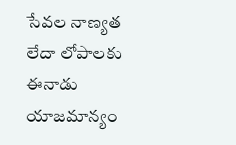సేవల నాణ్యత లేదా లోపాలకు ఈనాడు యాజమాన్యం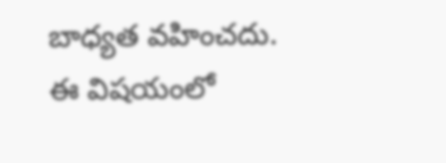బాధ్యత వహించదు. ఈ విషయంలో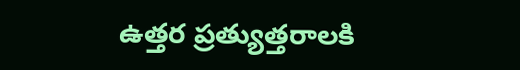ఉత్తర ప్రత్యుత్తరాలకి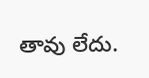తావు లేదు.